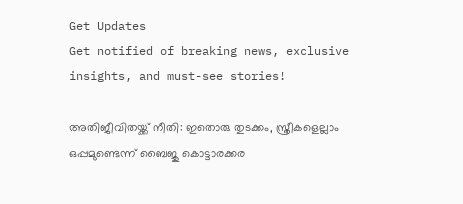Get Updates
Get notified of breaking news, exclusive insights, and must-see stories!

അതിജീവിതയ്ക്ക് നീതി: ഇതൊരു തുടക്കം, സ്ത്രീകളെല്ലാം ഒപ്പമുണ്ടെന്ന് ബൈജു കൊട്ടാരക്കര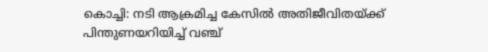കൊച്ചി: നടി ആക്രമിച്ച കേസില്‍ അതിജീവിതയ്ക്ക് പിന്തുണയറിയിച്ച് വഞ്ച്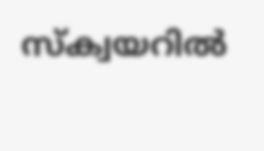സ്‌ക്വയറില്‍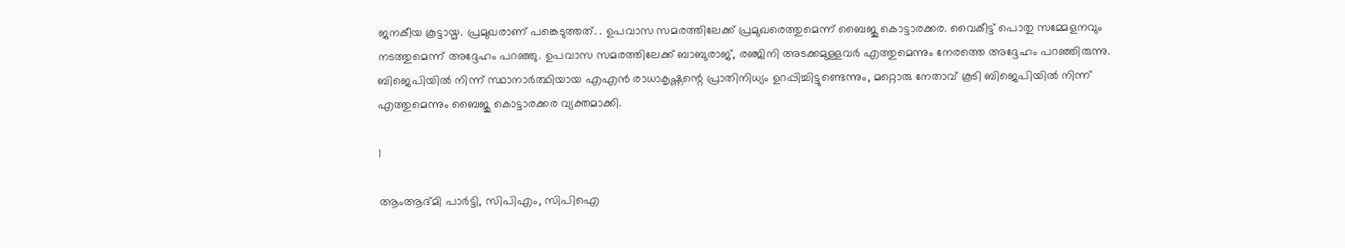ജനകീയ കൂട്ടായ്മ. പ്രമുഖരാണ് പങ്കെടുത്തത്. . ഉപവാസ സമരത്തിലേക്ക് പ്രമുഖരെത്തുമെന്ന് ബൈജു കൊട്ടാരക്കര. വൈകീട്ട് പൊതു സമ്മേളനവും നടത്തുമെന്ന് അദ്ദേഹം പറഞ്ഞു. ഉപവാസ സമരത്തിലേക്ക് ബാബുരാജ്, രഞ്ജിനി അടക്കമുള്ളവര്‍ എത്തുമെന്നും നേരത്തെ അദ്ദേഹം പറഞ്ഞിരുന്നു. ബിജെപിയില്‍ നിന്ന് സ്ഥാനാര്‍ത്ഥിയായ എഎന്‍ രാധാകൃഷ്ണന്റെ പ്രാതിനിധ്യം ഉറപ്പിച്ചിട്ടുണ്ടെന്നും, മറ്റൊരു നേതാവ് കൂടി ബിജെപിയില്‍ നിന്ന് എത്തുമെന്നും ബൈജു കൊട്ടാരക്കര വ്യക്തമാക്കി.

1

ആംആദ്മി പാര്‍ട്ടി, സിപിഎം, സിപിഐ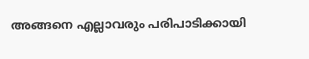അങ്ങനെ എല്ലാവരും പരിപാടിക്കായി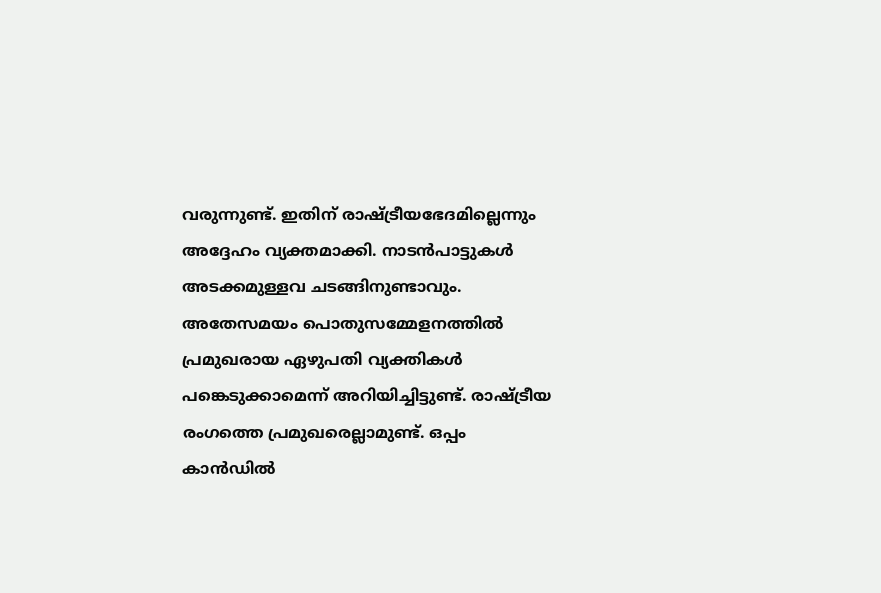വരുന്നുണ്ട്. ഇതിന് രാഷ്ട്രീയഭേദമില്ലെന്നും അദ്ദേഹം വ്യക്തമാക്കി. നാടന്‍പാട്ടുകള്‍ അടക്കമുള്ളവ ചടങ്ങിനുണ്ടാവും. അതേസമയം പൊതുസമ്മേളനത്തില്‍ പ്രമുഖരായ ഏഴുപതി വ്യക്തികള്‍ പങ്കെടുക്കാമെന്ന് അറിയിച്ചിട്ടുണ്ട്. രാഷ്ട്രീയ രംഗത്തെ പ്രമുഖരെല്ലാമുണ്ട്. ഒപ്പം കാന്‍ഡില്‍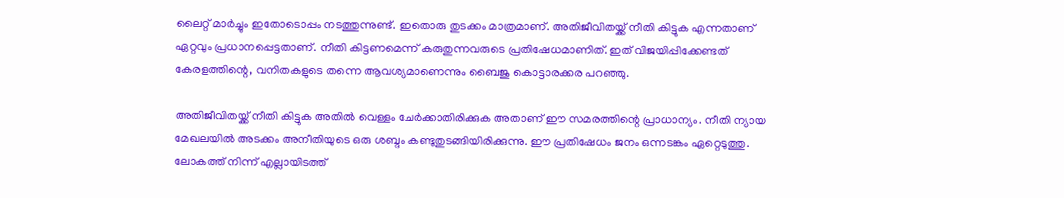ലൈറ്റ് മാര്‍ച്ചും ഇതോടൊപ്പം നടത്തുന്നുണ്ട്. ഇതൊരു തുടക്കം മാത്രമാണ്. അതിജീവിതയ്ക്ക് നീതി കിട്ടുക എന്നതാണ് ഏറ്റവും പ്രധാനപ്പെട്ടതാണ്. നീതി കിട്ടണമെന്ന് കരുതുന്നവരുടെ പ്രതിഷേധമാണിത്. ഇത് വിജയിപ്പിക്കേണ്ടത് കേരളത്തിന്റെ, വനിതകളുടെ തന്നെ ആവശ്യമാണെന്നും ബൈജു കൊട്ടാരക്കര പറഞ്ഞു.

അതിജീവിതയ്ക്ക് നീതി കിട്ടുക അതില്‍ വെള്ളം ചേര്‍ക്കാതിരിക്കുക അതാണ് ഈ സമരത്തിന്റെ പ്രാധാന്യം. നീതി ന്യായ മേഖലയില്‍ അടക്കം അനീതിയുടെ ഒരു ശബ്ദം കണ്ടുതുടങ്ങിയിരിക്കുന്നു. ഈ പ്രതിഷേധം ജനം ഒന്നടങ്കം ഏറ്റെടുത്തു. ലോകത്ത് നിന്ന് എല്ലായിടത്ത്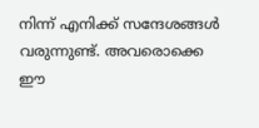നിന്ന് എനിക്ക് സന്ദേശങ്ങള്‍ വരുന്നുണ്ട്. അവരൊക്കെ ഈ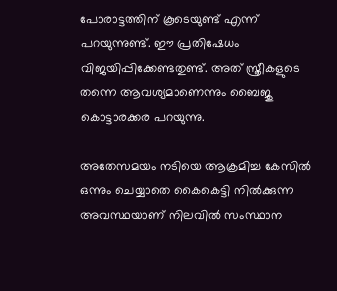പോരാട്ടത്തിന് കൂടെയുണ്ട് എന്ന് പറയുന്നുണ്ട്. ഈ പ്രതിഷേധം വിജയിപ്പിക്കേണ്ടതുണ്ട്. അത് സ്ത്രീകളുടെ തന്നെ ആവശ്യമാണെന്നും ബൈജു കൊട്ടാരക്കര പറയുന്നു.

അതേസമയം നടിയെ ആക്രമിച്ച കേസില്‍ ഒന്നും ചെയ്യാതെ കൈകെട്ടി നില്‍ക്കുന്ന അവസ്ഥയാണ് നിലവില്‍ സംസ്ഥാന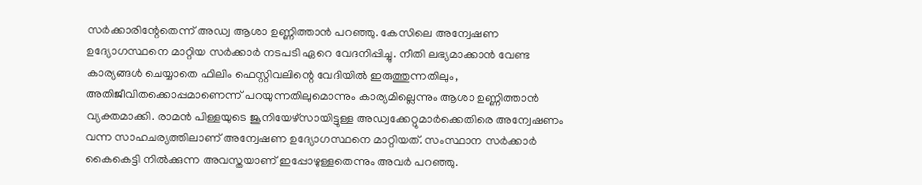സര്‍ക്കാരിന്റേതെന്ന് അഡ്വ ആശാ ഉണ്ണിത്താന്‍ പറഞ്ഞു. കേസിലെ അന്വേഷണ ഉദ്യോഗസ്ഥനെ മാറ്റിയ സര്‍ക്കാര്‍ നടപടി ഏറെ വേദനിപ്പിച്ചു. നീതി ലഭ്യമാക്കാന്‍ വേണ്ട കാര്യങ്ങള്‍ ചെയ്യാതെ ഫിലിം ഫെസ്റ്റിവലിന്റെ വേദിയില്‍ ഇരുത്തുന്നതിലും, അതിജീവിതക്കൊപ്പമാണെന്ന് പറയുന്നതിലുമൊന്നും കാര്യമില്ലെന്നും ആശാ ഉണ്ണിത്താന്‍ വ്യക്തമാക്കി. രാമന്‍ പിള്ളയുടെ ജൂനിയേഴ്‌സായിട്ടുള്ള അഡ്വക്കേറ്റുമാര്‍ക്കെതിരെ അന്വേഷണം വന്ന സാഹചര്യത്തിലാണ് അന്വേഷണ ഉദ്യോഗസ്ഥനെ മാറ്റിയത്. സംസ്ഥാന സര്‍ക്കാര്‍ കൈകെട്ടി നില്‍ക്കുന്ന അവസ്തയാണ് ഇപ്പോഴുള്ളതെന്നും അവര്‍ പറഞ്ഞു.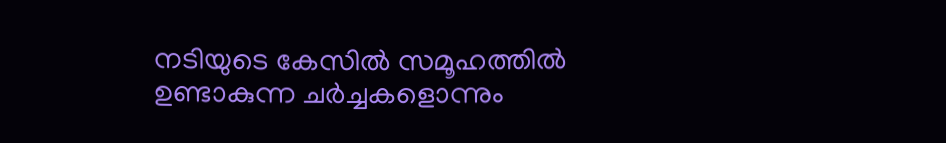നടിയുടെ കേസില്‍ സമൂഹത്തില്‍ ഉണ്ടാകുന്ന ചര്‍ച്ചകളൊന്നും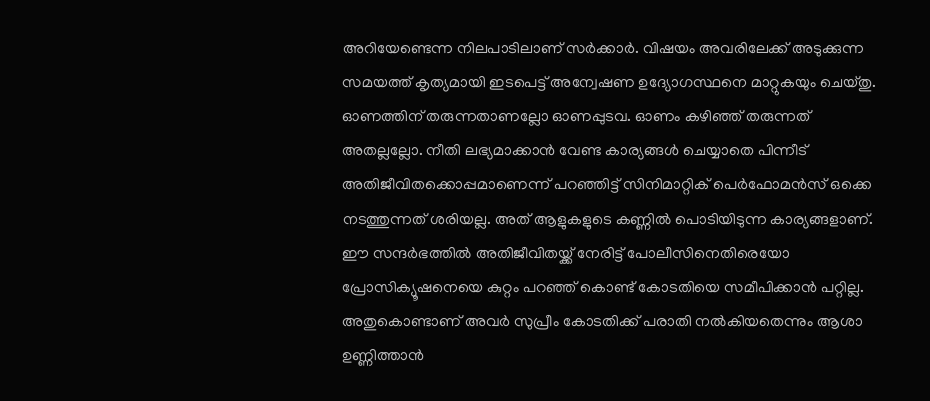അറിയേണ്ടെന്ന നിലപാടിലാണ് സര്‍ക്കാര്‍. വിഷയം അവരിലേക്ക് അടുക്കുന്ന സമയത്ത് കൃത്യമായി ഇടപെട്ട് അന്വേഷണ ഉദ്യോഗസ്ഥനെ മാറ്റുകയും ചെയ്തു. ഓണത്തിന് തരുന്നതാണല്ലോ ഓണപ്പുടവ. ഓണം കഴിഞ്ഞ് തരുന്നത് അതല്ലല്ലോ. നീതി ലഭ്യമാക്കാന്‍ വേണ്ട കാര്യങ്ങള്‍ ചെയ്യാതെ പിന്നീട് അതിജീവിതക്കൊപ്പമാണെന്ന് പറഞ്ഞിട്ട് സിനിമാറ്റിക് പെര്‍ഫോമന്‍സ് ഒക്കെ നടത്തുന്നത് ശരിയല്ല. അത് ആളുകളുടെ കണ്ണില്‍ പൊടിയിടുന്ന കാര്യങ്ങളാണ്. ഈ സന്ദര്‍ഭത്തില്‍ അതിജീവിതയ്ക്ക് നേരിട്ട് പോലീസിനെതിരെയോ പ്രോസിക്യൂഷനെയെ കുറ്റം പറഞ്ഞ് കൊണ്ട് കോടതിയെ സമീപിക്കാന്‍ പറ്റില്ല. അതുകൊണ്ടാണ് അവര്‍ സുപ്രീം കോടതിക്ക് പരാതി നല്‍കിയതെന്നും ആശാ ഉണ്ണിത്താന്‍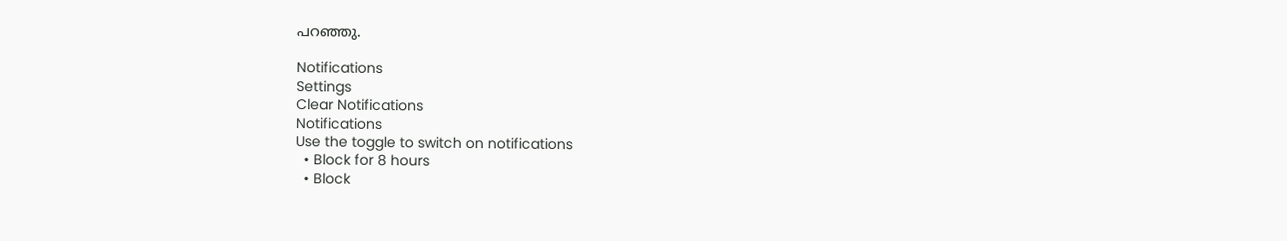പറഞ്ഞു.

Notifications
Settings
Clear Notifications
Notifications
Use the toggle to switch on notifications
  • Block for 8 hours
  • Block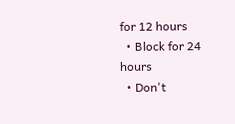for 12 hours
  • Block for 24 hours
  • Don't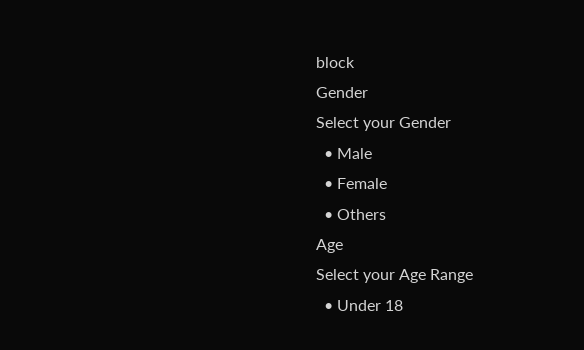block
Gender
Select your Gender
  • Male
  • Female
  • Others
Age
Select your Age Range
  • Under 18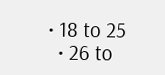• 18 to 25
  • 26 to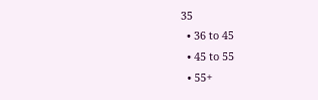35
  • 36 to 45
  • 45 to 55
  • 55+